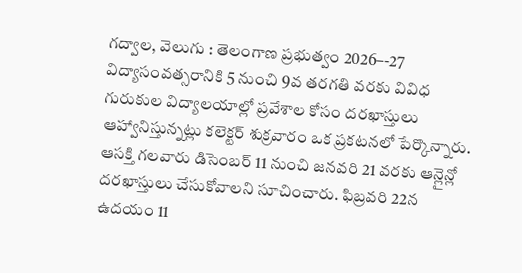గద్వాల, వెలుగు : తెలంగాణ ప్రభుత్వం 2026–-27 విద్యాసంవత్సరానికి 5 నుంచి 9వ తరగతి వరకు వివిధ గురుకుల విద్యాలయాల్లో ప్రవేశాల కోసం దరఖాస్తులు ఆహ్వానిస్తున్నట్లు కలెక్టర్ శుక్రవారం ఒక ప్రకటనలో పేర్కొన్నారు. ఆసక్తి గలవారు డిసెంబర్ 11 నుంచి జనవరి 21 వరకు ఆన్లైన్లో దరఖాస్తులు చేసుకోవాలని సూచించారు. ఫిబ్రవరి 22న ఉదయం 11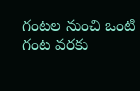గంటల నుంచి ఒంటి గంట వరకు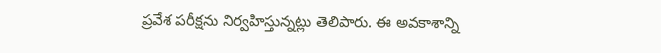ప్రవేశ పరీక్షను నిర్వహిస్తున్నట్లు తెలిపారు. ఈ అవకాశాన్ని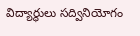విద్యార్థులు సద్వినియోగం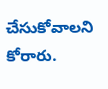చేసుకోవాలని కోరారు.